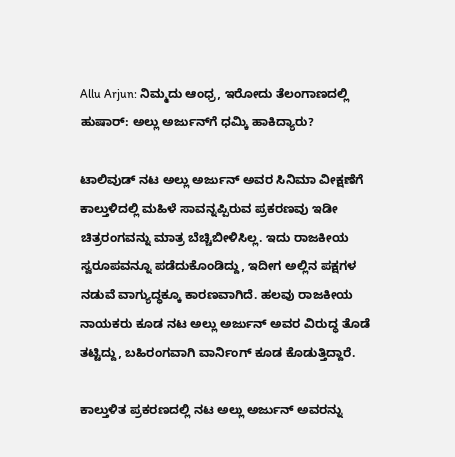Allu Arjun: ನಿಮ್ಮದು ಆಂಧ್ರ, ಇರೋದು ತೆಲಂಗಾಣದಲ್ಲಿ ಹುಷಾರ್‌: ಅಲ್ಲು ಅರ್ಜುನ್‌ಗೆ ಧಮ್ಕಿ ಹಾಕಿದ್ಯಾರು?

ಟಾಲಿವುಡ್‌ ನಟ ಅಲ್ಲು ಅರ್ಜುನ್‌ ಅವರ ಸಿನಿಮಾ ವೀಕ್ಷಣೆಗೆ ಕಾಲ್ತುಳಿದಲ್ಲಿ ಮಹಿಳೆ ಸಾವನ್ನಪ್ಪಿರುವ ಪ್ರಕರಣವು ಇಡೀ ಚಿತ್ರರಂಗವನ್ನು ಮಾತ್ರ ಬೆಚ್ಚಿಬೀಳಿಸಿಲ್ಲ. ಇದು ರಾಜಕೀಯ ಸ್ವರೂಪವನ್ನೂ ಪಡೆದುಕೊಂಡಿದ್ದು, ಇದೀಗ ಅಲ್ಲಿನ ಪಕ್ಷಗಳ ನಡುವೆ ವಾಗ್ಯುದ್ಧಕ್ಕೂ ಕಾರಣವಾಗಿದೆ. ಹಲವು ರಾಜಕೀಯ ನಾಯಕರು ಕೂಡ ನಟ ಅಲ್ಲು ಅರ್ಜುನ್‌ ಅವರ ವಿರುದ್ಧ ತೊಡೆ ತಟ್ಟಿದ್ದು, ಬಹಿರಂಗವಾಗಿ ವಾರ್ನಿಂಗ್‌ ಕೂಡ ಕೊಡುತ್ತಿದ್ದಾರೆ.

ಕಾಲ್ತುಳಿತ ಪ್ರಕರಣದಲ್ಲಿ ನಟ ಅಲ್ಲು ಅರ್ಜುನ್‌ ಅವರನ್ನು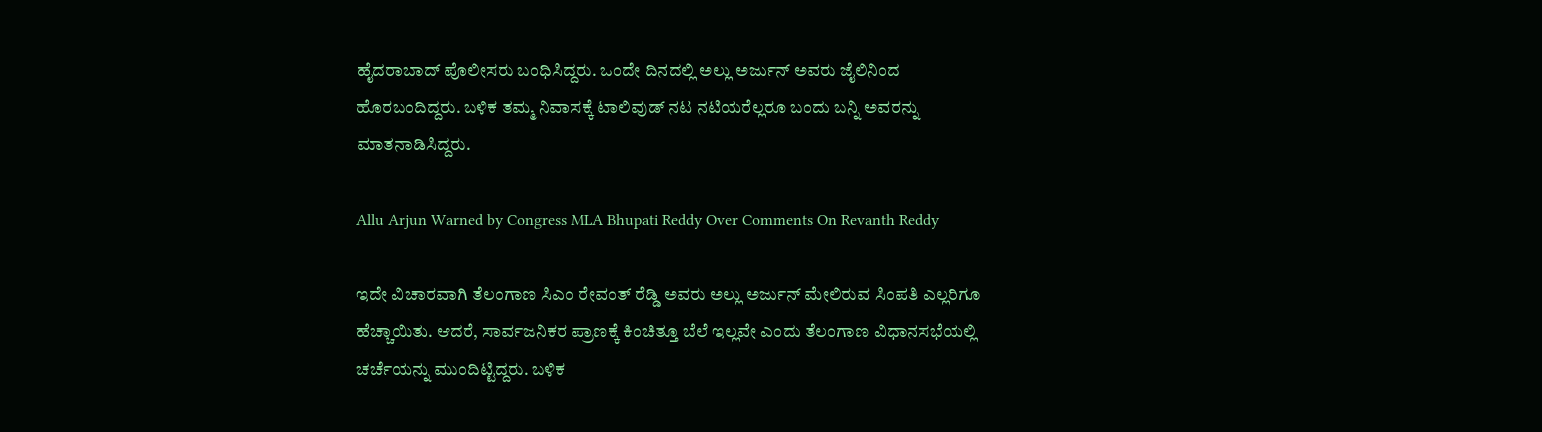ಹೈದರಾಬಾದ್‌ ಪೊಲೀಸರು ಬಂಧಿಸಿದ್ದರು. ಒಂದೇ ದಿನದಲ್ಲಿ ಅಲ್ಲು ಅರ್ಜುನ್‌ ಅವರು ಜೈಲಿನಿಂದ ಹೊರಬಂದಿದ್ದರು. ಬಳಿಕ ತಮ್ಮ ನಿವಾಸಕ್ಕೆ ಟಾಲಿವುಡ್‌ ನಟ ನಟಿಯರೆಲ್ಲರೂ ಬಂದು ಬನ್ನಿ ಅವರನ್ನು ಮಾತನಾಡಿಸಿದ್ದರು.

Allu Arjun Warned by Congress MLA Bhupati Reddy Over Comments On Revanth Reddy

ಇದೇ ವಿಚಾರವಾಗಿ ತೆಲಂಗಾಣ ಸಿಎಂ ರೇವಂತ್‌ ರೆಡ್ಡಿ ಅವರು ಅಲ್ಲು ಅರ್ಜುನ್‌ ಮೇಲಿರುವ ಸಿಂಪತಿ ಎಲ್ಲರಿಗೂ ಹೆಚ್ಚಾಯಿತು. ಆದರೆ, ಸಾರ್ವಜನಿಕರ ಪ್ರಾಣಕ್ಕೆ ಕಿಂಚಿತ್ತೂ ಬೆಲೆ ಇಲ್ಲವೇ ಎಂದು ತೆಲಂಗಾಣ ವಿಧಾನಸಭೆಯಲ್ಲಿ ಚರ್ಚೆಯನ್ನು ಮುಂದಿಟ್ಟಿದ್ದರು. ಬಳಿಕ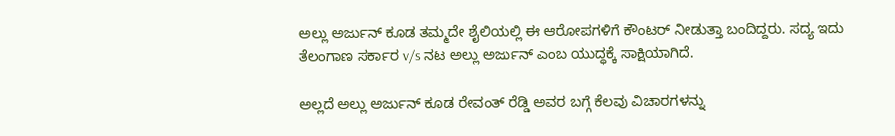ಅಲ್ಲು ಅರ್ಜುನ್‌ ಕೂಡ ತಮ್ಮದೇ ಶೈಲಿಯಲ್ಲಿ ಈ ಆರೋಪಗಳಿಗೆ ಕೌಂಟರ್‌ ನೀಡುತ್ತಾ ಬಂದಿದ್ದರು. ಸದ್ಯ ಇದು ತೆಲಂಗಾಣ ಸರ್ಕಾರ v/s ನಟ ಅಲ್ಲು ಅರ್ಜುನ್‌ ಎಂಬ ಯುದ್ಧಕ್ಕೆ ಸಾಕ್ಷಿಯಾಗಿದೆ.

ಅಲ್ಲದೆ ಅಲ್ಲು ಅರ್ಜುನ್‌ ಕೂಡ ರೇವಂತ್‌ ರೆಡ್ಡಿ ಅವರ ಬಗ್ಗೆ ಕೆಲವು ವಿಚಾರಗಳನ್ನು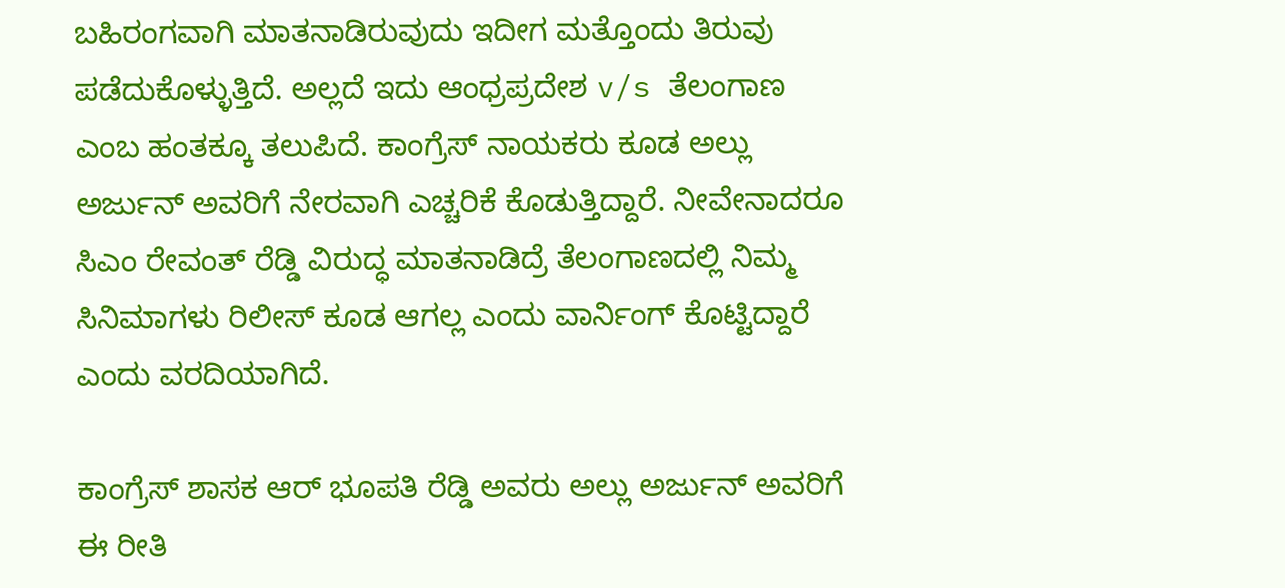ಬಹಿರಂಗವಾಗಿ ಮಾತನಾಡಿರುವುದು ಇದೀಗ ಮತ್ತೊಂದು ತಿರುವು ಪಡೆದುಕೊಳ್ಳುತ್ತಿದೆ. ಅಲ್ಲದೆ ಇದು ಆಂಧ್ರಪ್ರದೇಶ v/s ತೆಲಂಗಾಣ ಎಂಬ ಹಂತಕ್ಕೂ ತಲುಪಿದೆ. ಕಾಂಗ್ರೆಸ್‌ ನಾಯಕರು ಕೂಡ ಅಲ್ಲು ಅರ್ಜುನ್‌ ಅವರಿಗೆ ನೇರವಾಗಿ ಎಚ್ಚರಿಕೆ ಕೊಡುತ್ತಿದ್ದಾರೆ. ನೀವೇನಾದರೂ ಸಿಎಂ ರೇವಂತ್‌ ರೆಡ್ಡಿ ವಿರುದ್ಧ ಮಾತನಾಡಿದ್ರೆ ತೆಲಂಗಾಣದಲ್ಲಿ ನಿಮ್ಮ ಸಿನಿಮಾಗಳು ರಿಲೀಸ್‌ ಕೂಡ ಆಗಲ್ಲ ಎಂದು ವಾರ್ನಿಂಗ್‌ ಕೊಟ್ಟಿದ್ದಾರೆ ಎಂದು ವರದಿಯಾಗಿದೆ.

ಕಾಂಗ್ರೆಸ್ ಶಾಸಕ ಆರ್ ಭೂಪತಿ ರೆಡ್ಡಿ ಅವರು ಅಲ್ಲು ಅರ್ಜುನ್‌ ಅವರಿಗೆ ಈ ರೀತಿ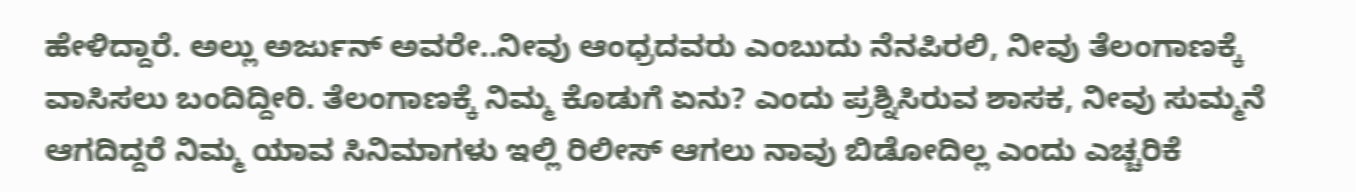ಹೇಳಿದ್ದಾರೆ. ಅಲ್ಲು ಅರ್ಜುನ್‌ ಅವರೇ..ನೀವು ಆಂಧ್ರದವರು ಎಂಬುದು ನೆನಪಿರಲಿ, ನೀವು ತೆಲಂಗಾಣಕ್ಕೆ ವಾಸಿಸಲು ಬಂದಿದ್ದೀರಿ. ತೆಲಂಗಾಣಕ್ಕೆ ನಿಮ್ಮ ಕೊಡುಗೆ ಏನು? ಎಂದು ಪ್ರಶ್ನಿಸಿರುವ ಶಾಸಕ, ನೀವು ಸುಮ್ಮನೆ ಆಗದಿದ್ದರೆ ನಿಮ್ಮ ಯಾವ ಸಿನಿಮಾಗಳು ಇಲ್ಲಿ ರಿಲೀಸ್‌ ಆಗಲು ನಾವು ಬಿಡೋದಿಲ್ಲ ಎಂದು ಎಚ್ಚರಿಕೆ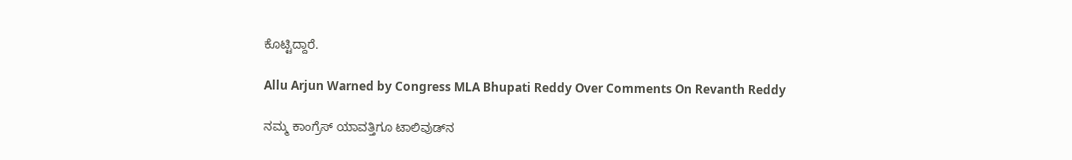ಕೊಟ್ಟಿದ್ದಾರೆ.

Allu Arjun Warned by Congress MLA Bhupati Reddy Over Comments On Revanth Reddy

ನಮ್ಮ ಕಾಂಗ್ರೆಸ್‌ ಯಾವತ್ತಿಗೂ ಟಾಲಿವುಡ್‌ನ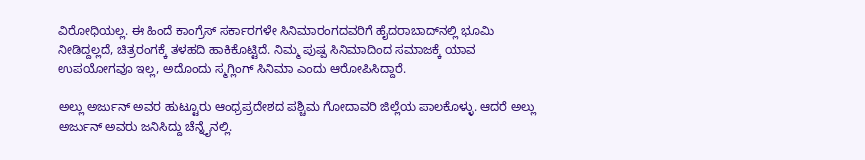ವಿರೋಧಿಯಲ್ಲ. ಈ ಹಿಂದೆ ಕಾಂಗ್ರೆಸ್‌ ಸರ್ಕಾರಗಳೇ ಸಿನಿಮಾರಂಗದವರಿಗೆ ಹೈದರಾಬಾದ್‌ನಲ್ಲಿ ಭೂಮಿ ನೀಡಿದ್ದಲ್ಲದೆ, ಚಿತ್ರರಂಗಕ್ಕೆ ತಳಹದಿ ಹಾಕಿಕೊಟ್ಟಿದೆ. ನಿಮ್ಮ ಪುಷ್ಪ ಸಿನಿಮಾದಿಂದ ಸಮಾಜಕ್ಕೆ ಯಾವ ಉಪಯೋಗವೂ ಇಲ್ಲ, ಅದೊಂದು ಸ್ಮಗ್ಲಿಂಗ್‌ ಸಿನಿಮಾ ಎಂದು ಆರೋಪಿಸಿದ್ದಾರೆ.

ಅಲ್ಲು ಅರ್ಜುನ್ ಅವರ ಹುಟ್ಟೂರು ಆಂಧ್ರಪ್ರದೇಶದ ಪಶ್ಚಿಮ ಗೋದಾವರಿ ಜಿಲ್ಲೆಯ ಪಾಲಕೊಳ್ಳು. ಆದರೆ ಅಲ್ಲು ಅರ್ಜುನ್‌ ಅವರು ಜನಿಸಿದ್ದು ಚೆನ್ನೈನಲ್ಲಿ.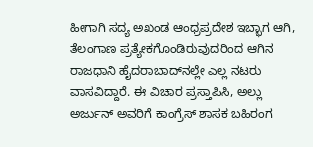ಹೀಗಾಗಿ ಸದ್ಯ ಅಖಂಡ ಆಂಧ್ರಪ್ರದೇಶ ಇಬ್ಭಾಗ ಆಗಿ, ತೆಲಂಗಾಣ ಪ್ರತ್ಯೇಕಗೊಂಡಿರುವುದರಿಂದ ಆಗಿನ ರಾಜಧಾನಿ ಹೈದರಾಬಾದ್‌ನಲ್ಲೇ ಎಲ್ಲ ನಟರು ವಾಸವಿದ್ದಾರೆ. ಈ ವಿಚಾರ ಪ್ರಸ್ತಾಪಿಸಿ, ಅಲ್ಲು ಅರ್ಜುನ್‌ ಅವರಿಗೆ ಕಾಂಗ್ರೆಸ್‌ ಶಾಸಕ ಬಹಿರಂಗ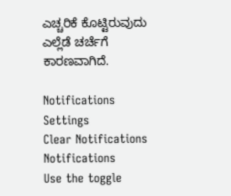ಎಚ್ಚರಿಕೆ ಕೊಟ್ಟಿರುವುದು ಎಲ್ಲೆಡೆ ಚರ್ಚೆಗೆ ಕಾರಣವಾಗಿದೆ.

Notifications
Settings
Clear Notifications
Notifications
Use the toggle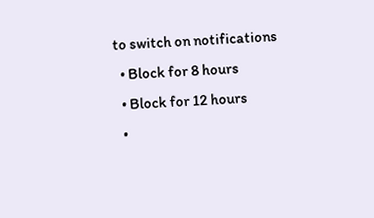to switch on notifications
  • Block for 8 hours
  • Block for 12 hours
  •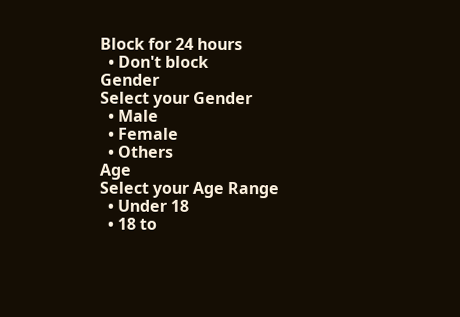Block for 24 hours
  • Don't block
Gender
Select your Gender
  • Male
  • Female
  • Others
Age
Select your Age Range
  • Under 18
  • 18 to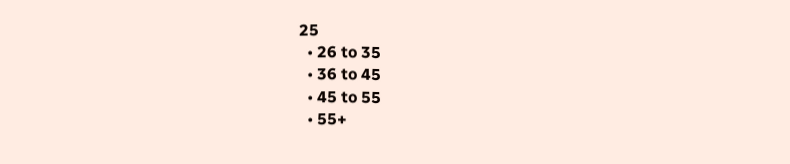25
  • 26 to 35
  • 36 to 45
  • 45 to 55
  • 55+